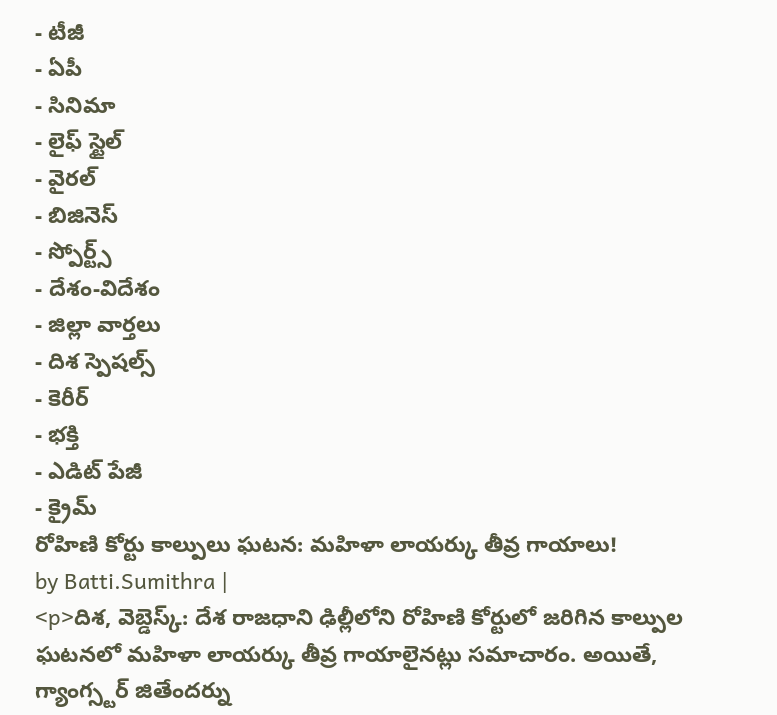- టీజీ
- ఏపీ
- సినిమా
- లైఫ్ స్టైల్
- వైరల్
- బిజినెస్
- స్పోర్ట్స్
- దేశం-విదేశం
- జిల్లా వార్తలు
- దిశ స్పెషల్స్
- కెరీర్
- భక్తి
- ఎడిట్ పేజీ
- క్రైమ్
రోహిణి కోర్టు కాల్పులు ఘటన: మహిళా లాయర్కు తీవ్ర గాయాలు!
by Batti.Sumithra |
<p>దిశ, వెబ్డెస్క్: దేశ రాజధాని ఢిల్లీలోని రోహిణి కోర్టులో జరిగిన కాల్పుల ఘటనలో మహిళా లాయర్కు తీవ్ర గాయాలైనట్లు సమాచారం. అయితే, గ్యాంగ్స్టర్ జితేందర్ను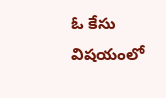ఓ కేసు విషయంలో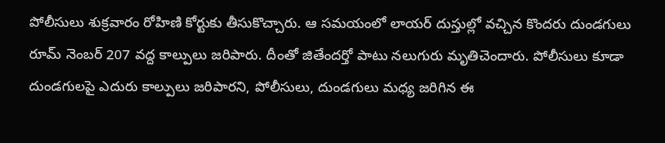పోలీసులు శుక్రవారం రోహిణి కోర్టుకు తీసుకొచ్చారు. ఆ సమయంలో లాయర్ దుస్తుల్లో వచ్చిన కొందరు దుండగులు రూమ్ నెంబర్ 207 వద్ద కాల్పులు జరిపారు. దీంతో జితేందర్తో పాటు నలుగురు మృతిచెందారు. పోలీసులు కూడా దుండగులపై ఎదురు కాల్పులు జరిపారని, పోలీసులు, దుండగులు మధ్య జరిగిన ఈ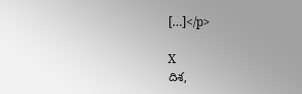[…]</p>

X
దిశ,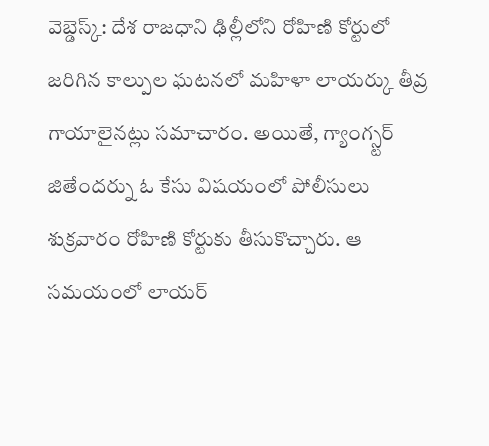వెబ్డెస్క్: దేశ రాజధాని ఢిల్లీలోని రోహిణి కోర్టులో జరిగిన కాల్పుల ఘటనలో మహిళా లాయర్కు తీవ్ర గాయాలైనట్లు సమాచారం. అయితే, గ్యాంగ్స్టర్ జితేందర్ను ఓ కేసు విషయంలో పోలీసులు శుక్రవారం రోహిణి కోర్టుకు తీసుకొచ్చారు. ఆ సమయంలో లాయర్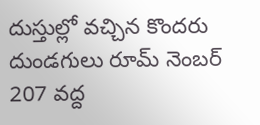దుస్తుల్లో వచ్చిన కొందరు దుండగులు రూమ్ నెంబర్ 207 వద్ద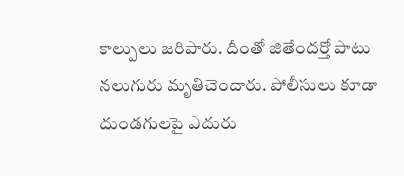కాల్పులు జరిపారు. దీంతో జితేందర్తో పాటు నలుగురు మృతిచెందారు. పోలీసులు కూడా దుండగులపై ఎదురు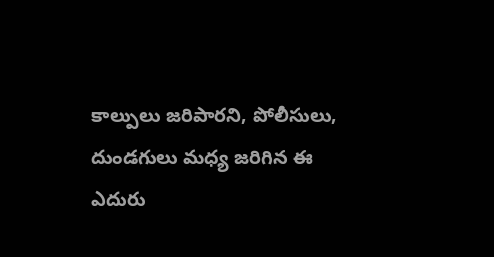కాల్పులు జరిపారని, పోలీసులు, దుండగులు మధ్య జరిగిన ఈ ఎదురు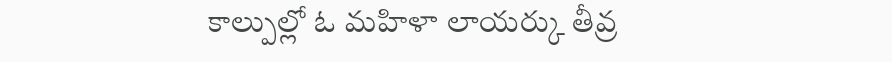కాల్పుల్లో ఓ మహిళా లాయర్కు తీవ్ర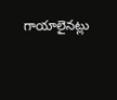గాయాలైనట్లు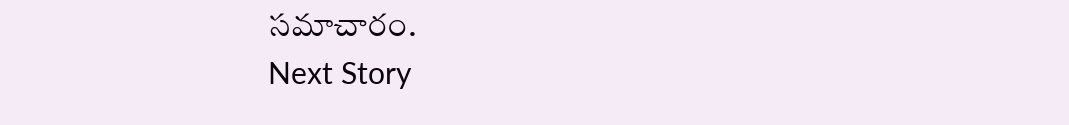సమాచారం.
Next Story